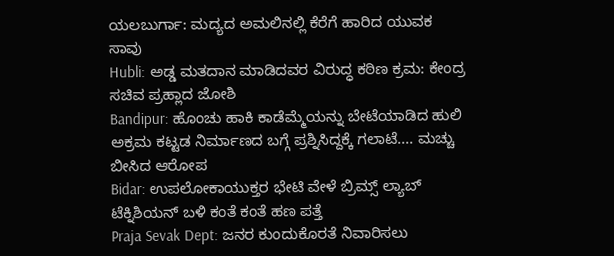ಯಲಬುರ್ಗಾ: ಮದ್ಯದ ಅಮಲಿನಲ್ಲಿ ಕೆರೆಗೆ ಹಾರಿದ ಯುವಕ ಸಾವು
Hubli: ಅಡ್ಡ ಮತದಾನ ಮಾಡಿದವರ ವಿರುದ್ಧ ಕಠಿಣ ಕ್ರಮ: ಕೇಂದ್ರ ಸಚಿವ ಪ್ರಹ್ಲಾದ ಜೋಶಿ
Bandipur: ಹೊಂಚು ಹಾಕಿ ಕಾಡೆಮ್ಮೆಯನ್ನು ಬೇಟೆಯಾಡಿದ ಹುಲಿ
ಅಕ್ರಮ ಕಟ್ಟಡ ನಿರ್ಮಾಣದ ಬಗ್ಗೆ ಪ್ರಶ್ನಿಸಿದ್ದಕ್ಕೆ ಗಲಾಟೆ.... ಮಚ್ಚು ಬೀಸಿದ ಆರೋಪ
Bidar: ಉಪಲೋಕಾಯುಕ್ತರ ಭೇಟಿ ವೇಳೆ ಬ್ರಿಮ್ಸ್ ಲ್ಯಾಬ್ ಟೆಕ್ನಿಶಿಯನ್ ಬಳಿ ಕಂತೆ ಕಂತೆ ಹಣ ಪತ್ತೆ
Praja Sevak Dept: ಜನರ ಕುಂದುಕೊರತೆ ನಿವಾರಿಸಲು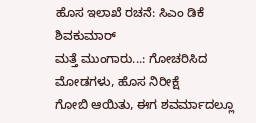ಹೊಸ ಇಲಾಖೆ ರಚನೆ: ಸಿಎಂ ಡಿಕೆ ಶಿವಕುಮಾರ್
ಮತ್ತೆ ಮುಂಗಾರು...: ಗೋಚರಿಸಿದ ಮೋಡಗಳು, ಹೊಸ ನಿರೀಕ್ಷೆ
ಗೋಬಿ ಆಯಿತು, ಈಗ ಶವರ್ಮಾದಲ್ಲೂ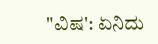"ವಿಷ': ಏನಿದು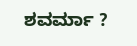ಶವರ್ಮಾ ?